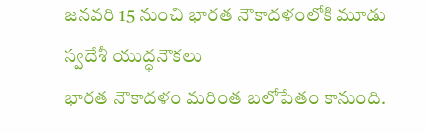జనవరి 15 నుంచి భారత నౌకాదళంలోకి మూడు స్వదేశీ యుద్ధనౌకలు
భారత నౌకాదళం మరింత బలోపేతం కానుంది.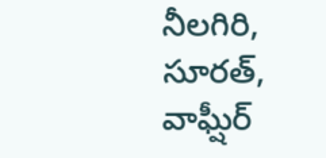నీలగిరి, సూరత్, వాఘ్షీర్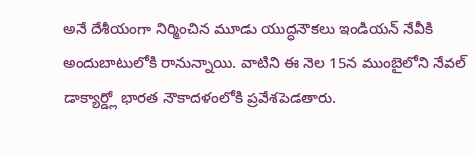అనే దేశీయంగా నిర్మించిన మూడు యుద్ధనౌకలు ఇండియన్ నేవీకి అందుబాటులోకి రానున్నాయి. వాటిని ఈ నెల 15న ముంబైలోని నేవల్ డాక్యార్డ్లో భారత నౌకాదళంలోకి ప్రవేశపెడతారు.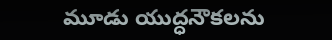మూడు యుద్ధనౌకలను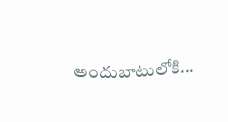అందుబాటులోకి...